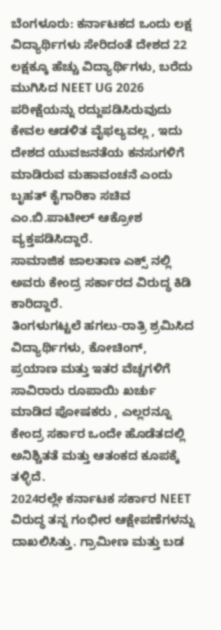ಬೆಂಗಳೂರು: ಕರ್ನಾಟಕದ ಒಂದು ಲಕ್ಷ ವಿದ್ಯಾರ್ಥಿಗಳು ಸೇರಿದಂತೆ ದೇಶದ 22 ಲಕ್ಷಕ್ಕೂ ಹೆಚ್ಚು ವಿದ್ಯಾರ್ಥಿಗಳು, ಬರೆದು ಮುಗಿಸಿದ NEET UG 2026 ಪರೀಕ್ಷೆಯನ್ನು ರದ್ದುಪಡಿಸಿರುವುದು ಕೇವಲ ಆಡಳಿತ ವೈಫಲ್ಯವಲ್ಲ , ಇದು ದೇಶದ ಯುವಜನತೆಯ ಕನಸುಗಳಿಗೆ ಮಾಡಿರುವ ಮಹಾವಂಚನೆ ಎಂದು ಬೃಹತ್ ಕೈಗಾರಿಕಾ ಸಚಿವ ಎಂ.ಬಿ.ಪಾಟೀಲ್ ಆಕ್ರೋಶ ವ್ಯಕ್ತಪಡಿಸಿದ್ದಾರೆ.
ಸಾಮಾಜಿಕ ಜಾಲತಾಣ ಎಕ್ಸ್ ನಲ್ಲಿ ಅವರು ಕೇಂದ್ರ ಸರ್ಕಾರದ ವಿರುದ್ಧ ಕಿಡಿ ಕಾರಿದ್ದಾರೆ.
ತಿಂಗಳುಗಟ್ಟಲೆ ಹಗಲು-ರಾತ್ರಿ ಶ್ರಮಿಸಿದ ವಿದ್ಯಾರ್ಥಿಗಳು, ಕೋಚಿಂಗ್, ಪ್ರಯಾಣ ಮತ್ತು ಇತರ ವೆಚ್ಚಗಳಿಗೆ ಸಾವಿರಾರು ರೂಪಾಯಿ ಖರ್ಚು ಮಾಡಿದ ಪೋಷಕರು , ಎಲ್ಲರನ್ನೂ ಕೇಂದ್ರ ಸರ್ಕಾರ ಒಂದೇ ಹೊಡೆತದಲ್ಲಿ ಅನಿಶ್ಚಿತತೆ ಮತ್ತು ಆತಂಕದ ಕೂಪಕ್ಕೆ ತಳ್ಳಿದೆ.
2024ರಲ್ಲೇ ಕರ್ನಾಟಕ ಸರ್ಕಾರ NEET ವಿರುದ್ಧ ತನ್ನ ಗಂಭೀರ ಆಕ್ಷೇಪಣೆಗಳನ್ನು ದಾಖಲಿಸಿತ್ತು. ಗ್ರಾಮೀಣ ಮತ್ತು ಬಡ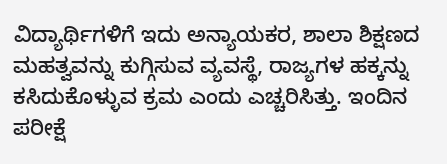ವಿದ್ಯಾರ್ಥಿಗಳಿಗೆ ಇದು ಅನ್ಯಾಯಕರ, ಶಾಲಾ ಶಿಕ್ಷಣದ ಮಹತ್ವವನ್ನು ಕುಗ್ಗಿಸುವ ವ್ಯವಸ್ಥೆ, ರಾಜ್ಯಗಳ ಹಕ್ಕನ್ನು ಕಸಿದುಕೊಳ್ಳುವ ಕ್ರಮ ಎಂದು ಎಚ್ಚರಿಸಿತ್ತು. ಇಂದಿನ ಪರೀಕ್ಷೆ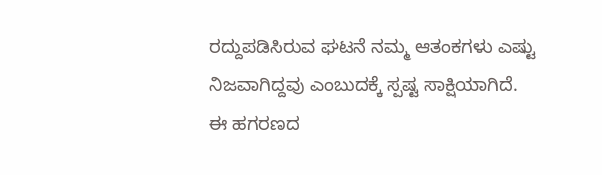ರದ್ದುಪಡಿಸಿರುವ ಘಟನೆ ನಮ್ಮ ಆತಂಕಗಳು ಎಷ್ಟು ನಿಜವಾಗಿದ್ದವು ಎಂಬುದಕ್ಕೆ ಸ್ಪಷ್ಟ ಸಾಕ್ಷಿಯಾಗಿದೆ.
ಈ ಹಗರಣದ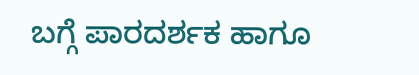ಬಗ್ಗೆ ಪಾರದರ್ಶಕ ಹಾಗೂ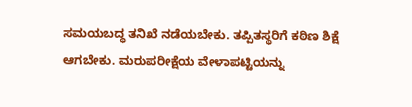ಸಮಯಬದ್ಧ ತನಿಖೆ ನಡೆಯಬೇಕು. ತಪ್ಪಿತಸ್ಥರಿಗೆ ಕಠಿಣ ಶಿಕ್ಷೆ ಆಗಬೇಕು. ಮರುಪರೀಕ್ಷೆಯ ವೇಳಾಪಟ್ಟಿಯನ್ನು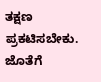ತಕ್ಷಣ ಪ್ರಕಟಿಸಬೇಕು. ಜೊತೆಗೆ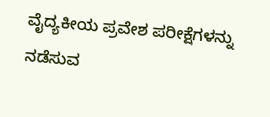ವೈದ್ಯಕೀಯ ಪ್ರವೇಶ ಪರೀಕ್ಷೆಗಳನ್ನು ನಡೆಸುವ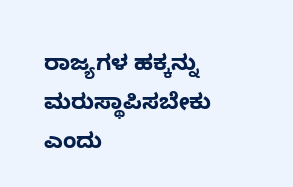ರಾಜ್ಯಗಳ ಹಕ್ಕನ್ನು ಮರುಸ್ಥಾಪಿಸಬೇಕು ಎಂದು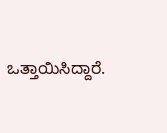ಒತ್ತಾಯಿಸಿದ್ದಾರೆ.